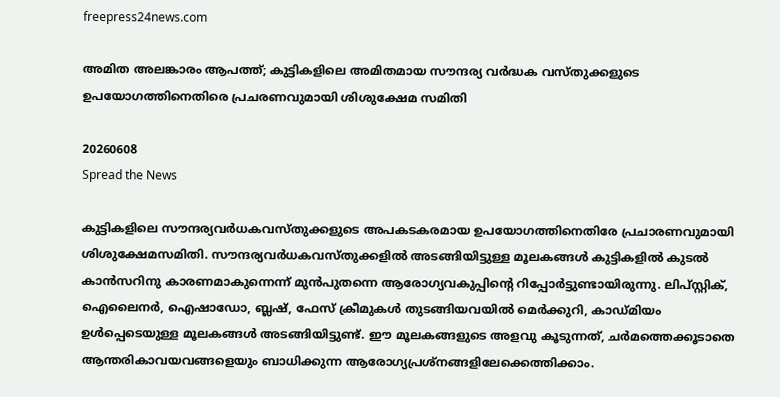freepress24news.com

അമിത അലങ്കാരം ആപത്ത്; കുട്ടികളിലെ അമിതമായ സൗന്ദര്യ വർദ്ധക വസ്തുക്കളുടെ ഉപയോഗത്തിനെതിരെ പ്രചരണവുമായി ശിശുക്ഷേമ സമിതി

20260608
Spread the News

കുട്ടികളിലെ സൗന്ദര്യവർധകവസ്തുക്കളുടെ അപകടകരമായ ഉപയോഗത്തിനെതിരേ പ്രചാരണവുമായി ശിശുക്ഷേമസമിതി. സൗന്ദര്യവർധകവസ്തുക്കളിൽ അടങ്ങിയിട്ടുള്ള മൂലകങ്ങൾ കുട്ടികളിൽ കുടൽ കാൻസറിനു കാരണമാകുന്നെന്ന് മുൻപുതന്നെ ആരോഗ്യവകുപ്പിന്റെ റിപ്പോർട്ടുണ്ടായിരുന്നു. ലിപ്‌സ്റ്റിക്, ഐലൈനർ, ഐഷാഡോ, ബ്ലഷ്, ഫേസ് ക്രീമുകൾ തുടങ്ങിയവയിൽ മെർക്കുറി, കാഡ്മിയം ഉൾപ്പെടെയുള്ള മൂലകങ്ങൾ അടങ്ങിയിട്ടുണ്ട്. ഈ മൂലകങ്ങളുടെ അളവു കൂടുന്നത്, ചർമത്തെക്കൂടാതെ ആന്തരികാവയവങ്ങളെയും ബാധിക്കുന്ന ആരോഗ്യപ്രശ്നങ്ങളിലേക്കെത്തിക്കാം.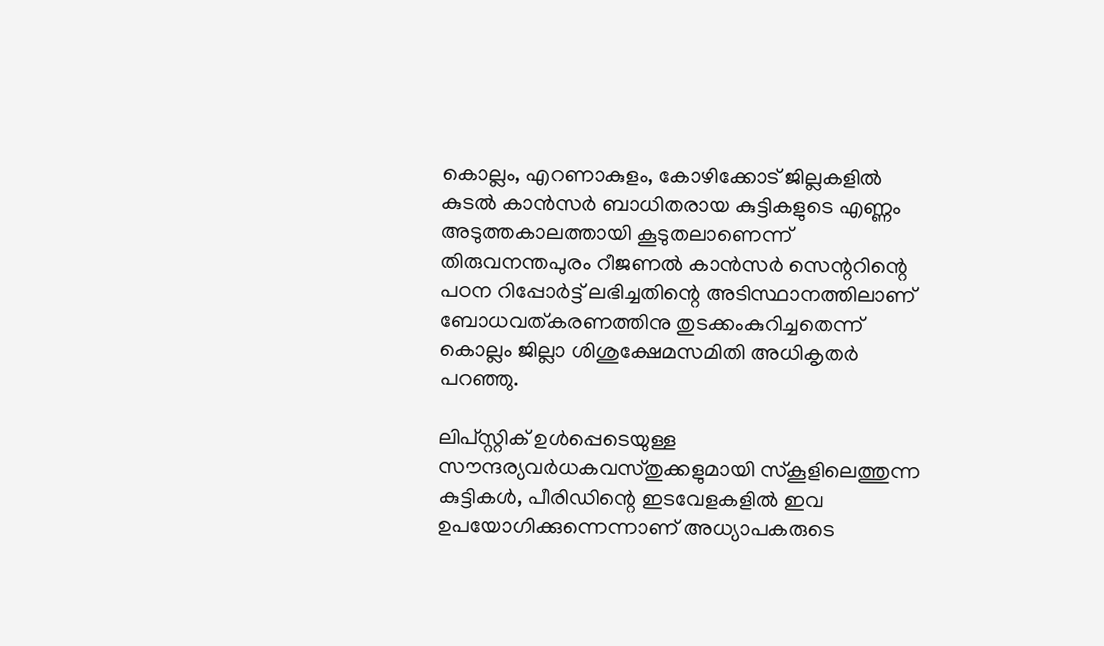കൊല്ലം, എറണാകുളം, കോഴിക്കോട് ജില്ലകളിൽ കുടൽ കാൻസർ ബാധിതരായ കുട്ടികളുടെ എണ്ണം അടുത്തകാലത്തായി കൂടുതലാണെന്ന് തിരുവനന്തപുരം റീജണൽ കാൻസർ സെന്ററിന്റെ പഠന റിപ്പോർട്ട് ലഭിച്ചതിന്റെ അടിസ്ഥാനത്തിലാണ് ബോധവത്കരണത്തിനു തുടക്കംകുറിച്ചതെന്ന് കൊല്ലം ജില്ലാ ശിശുക്ഷേമസമിതി അധികൃതർ പറഞ്ഞു.

ലിപ്‌സ്റ്റിക്‌ ഉൾപ്പെടെയുള്ള സൗന്ദര്യവർധകവസ്തുക്കളുമായി സ്കൂളിലെത്തുന്ന കുട്ടികൾ, പീരിഡിന്റെ ഇടവേളകളിൽ ഇവ ഉപയോഗിക്കുന്നെന്നാണ് അധ്യാപകരുടെ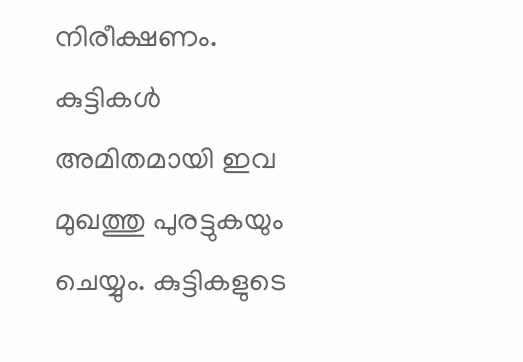നിരീക്ഷണം. കുട്ടികൾ അമിതമായി ഇവ മുഖത്തു പുരട്ടുകയും ചെയ്യും. കുട്ടികളുടെ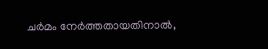ചർമം നേർത്തതായതിനാൽ,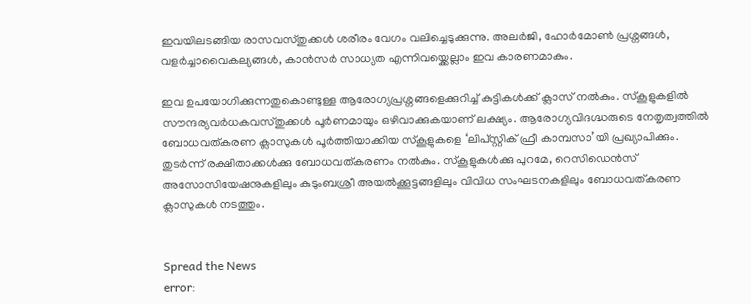ഇവയിലടങ്ങിയ രാസവസ്തുക്കൾ ശരീരം വേഗം വലിച്ചെടുക്കുന്നു. അലർജി, ഹോർമോൺ പ്രശ്നങ്ങൾ, വളർച്ചാവൈകല്യങ്ങൾ, കാൻസർ സാധ്യത എന്നിവയ്ക്കെല്ലാം ഇവ കാരണമാകും.

ഇവ ഉപയോഗിക്കുന്നതുകൊണ്ടുള്ള ആരോഗ്യപ്രശ്നങ്ങളെക്കുറിച്ച് കുട്ടികൾക്ക് ക്ലാസ് നൽകും. സ്കൂളുകളിൽ സൗന്ദര്യവർധകവസ്തുക്കൾ പൂർണമായും ഒഴിവാക്കുകയാണ് ലക്ഷ്യം. ആരോഗ്യവിദഗ്ദ്ധരുടെ നേതൃത്വത്തിൽ ബോധവത്കരണ ക്ലാസുകൾ പൂർത്തിയാക്കിയ സ്കൂളുകളെ ‘ലിപ്‌സ്റ്റിക് ഫ്രീ കാമ്പസാ’യി പ്രഖ്യാപിക്കും. തുടർന്ന് രക്ഷിതാക്കൾക്കു ബോധവത്കരണം നൽകും. സ്കൂളുകൾക്കു പുറമേ, റെസിഡെൻസ്‌ അസോസിയേഷനുകളിലും കുടുംബശ്രീ അയൽക്കൂട്ടങ്ങളിലും വിവിധ സംഘടനകളിലും ബോധവത്കരണ ക്ലാസുകൾ നടത്തും.


Spread the News
error: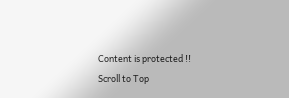Content is protected !!
Scroll to Top